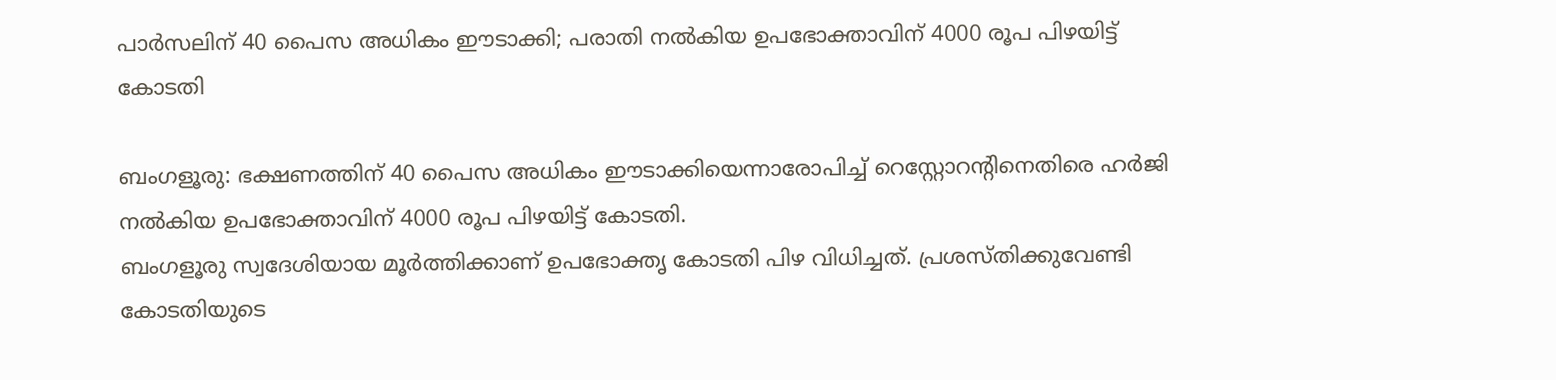പാര്‍സലിന് 40 പൈസ അധികം ഈടാക്കി; പരാതി നല്‍കിയ ഉപഭോക്താവിന് 4000 രൂപ പിഴയിട്ട് കോടതി

ബംഗളൂരു: ഭക്ഷണത്തിന് 40 പൈസ അധികം ഈടാക്കിയെന്നാരോപിച്ച് റെസ്റ്റോറന്റിനെതിരെ ഹര്‍ജി നല്‍കിയ ഉപഭോക്താവിന് 4000 രൂപ പിഴയിട്ട് കോടതി.
ബംഗളൂരു സ്വദേശിയായ മൂര്‍ത്തിക്കാണ് ഉപഭോക്തൃ കോടതി പിഴ വിധിച്ചത്. പ്രശസ്തിക്കുവേണ്ടി കോടതിയുടെ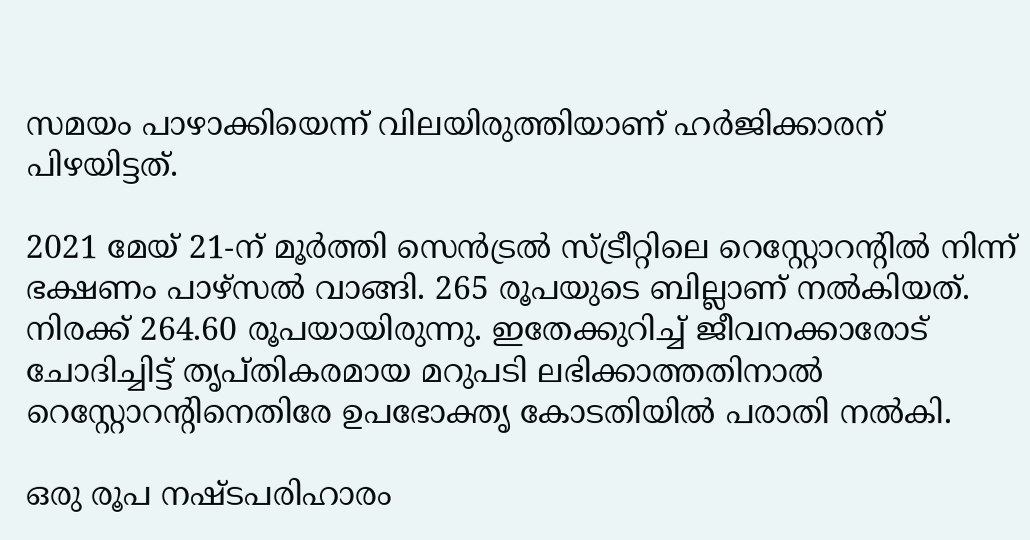സമയം പാഴാക്കിയെന്ന് വിലയിരുത്തിയാണ് ഹര്‍ജിക്കാരന് പിഴയിട്ടത്.

2021 മേയ് 21-ന് മൂര്‍ത്തി സെന്‍ട്രല്‍ സ്ട്രീറ്റിലെ റെസ്റ്റോറന്റില്‍ നിന്ന് ഭക്ഷണം പാഴ്‌സല്‍ വാങ്ങി. 265 രൂപയുടെ ബില്ലാണ് നല്‍കിയത്. നിരക്ക് 264.60 രൂപയായിരുന്നു. ഇതേക്കുറിച്ച് ജീവനക്കാരോട് ചോദിച്ചിട്ട് തൃപ്തികരമായ മറുപടി ലഭിക്കാത്തതിനാല്‍ റെസ്റ്റോറന്റിനെതിരേ ഉപഭോക്തൃ കോടതിയില്‍ പരാതി നല്‍കി.

ഒരു രൂപ നഷ്ടപരിഹാരം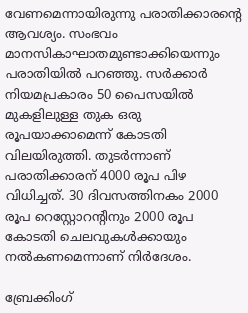വേണമെന്നായിരുന്നു പരാതിക്കാരന്റെ ആവശ്യം. സംഭവം മാനസികാഘാതമുണ്ടാക്കിയെന്നും പരാതിയില്‍ പറഞ്ഞു. സര്‍ക്കാര്‍ നിയമപ്രകാരം 50 പൈസയില്‍ മുകളിലുള്ള തുക ഒരു രൂപയാക്കാമെന്ന് കോടതി വിലയിരുത്തി. തുടര്‍ന്നാണ് പരാതിക്കാരന് 4000 രൂപ പിഴ വിധിച്ചത്. 30 ദിവസത്തിനകം 2000 രൂപ റെസ്റ്റോറന്റിനും 2000 രൂപ കോടതി ചെലവുകള്‍ക്കായും നല്‍കണമെന്നാണ് നിര്‍ദേശം.

ബ്രേക്കിംഗ്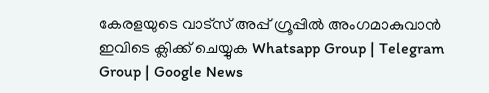കേരളയുടെ വാട്സ് അപ്പ് ഗ്രൂപ്പിൽ അംഗമാകുവാൻ ഇവിടെ ക്ലിക്ക് ചെയ്യുക Whatsapp Group | Telegram Group | Google News